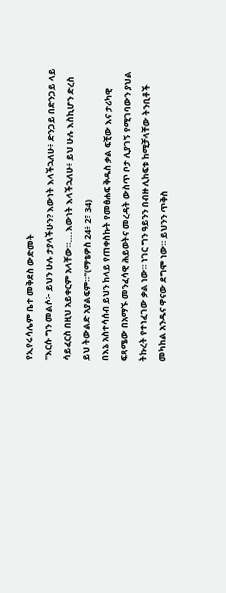የኢየሩሳሌም ቤተ መቅደስ ውድመት
"እርሱ ግን መልሶ፦ ይህን ሁሉ ታያላችሁን? እውነት እላችኋለሁ፥ ድንጋይ በድንጋይ ላይ ሳይፈርስ በዚህ አይቀርም አላቸው።….እውነት እላችኋለሁ፥ ይህ ሁሉ እስኪሆን ድረስ ይህ ትውልድ አያልፍም።"(ማቴዎስ 24፥ 2፣ 34)
በእኔ አስተሳሰብ ይህን ከላይ የጠቀስኩት የመፅሐፍ ቅዱስ ቃል ፍቺው እና ታሪካዊ ፍጻሜው በአማኙ መንፈሳዊ ሕይወትና መረዳት ውስጥ ቦታ ሊያገኝ የሚገባውን ያህል ትኩረት የተነፈገው ቃል ነው። ነገር ግን ዓይንን በብዙ ሊከፍቱ ከሚቻላቸው ትንቢቶች መካከል አንዱና ዋናው ደግሞ ነው። ይህንን ጥቅስ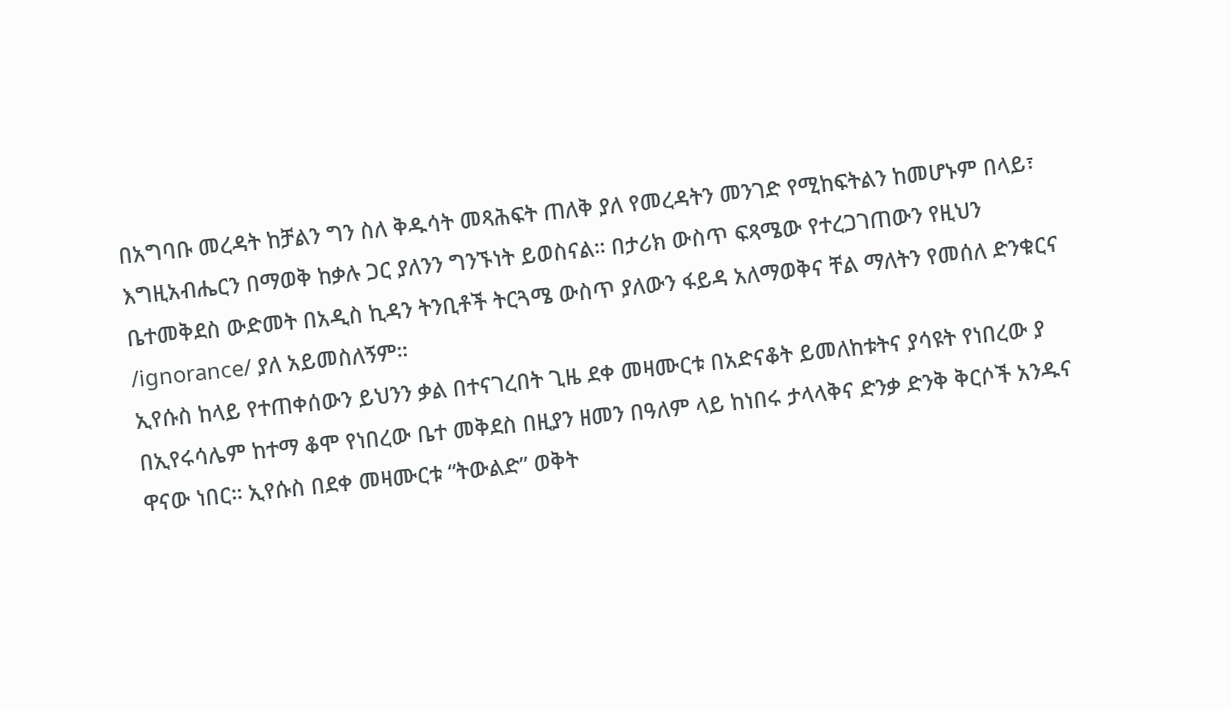በአግባቡ መረዳት ከቻልን ግን ስለ ቅዱሳት መጻሕፍት ጠለቅ ያለ የመረዳትን መንገድ የሚከፍትልን ከመሆኑም በላይ፣ እግዚአብሔርን በማወቅ ከቃሉ ጋር ያለንን ግንኙነት ይወስናል። በታሪክ ውስጥ ፍጻሜው የተረጋገጠውን የዚህን ቤተመቅደስ ውድመት በአዲስ ኪዳን ትንቢቶች ትርጓሜ ውስጥ ያለውን ፋይዳ አለማወቅና ቸል ማለትን የመሰለ ድንቁርና /ignorance/ ያለ አይመስለኝም።
ኢየሱስ ከላይ የተጠቀሰውን ይህንን ቃል በተናገረበት ጊዜ ደቀ መዛሙርቱ በአድናቆት ይመለከቱትና ያሳዩት የነበረው ያ በኢየሩሳሌም ከተማ ቆሞ የነበረው ቤተ መቅደስ በዚያን ዘመን በዓለም ላይ ከነበሩ ታላላቅና ድንቃ ድንቅ ቅርሶች አንዱና ዋናው ነበር። ኢየሱስ በደቀ መዛሙርቱ “ትውልድ” ወቅት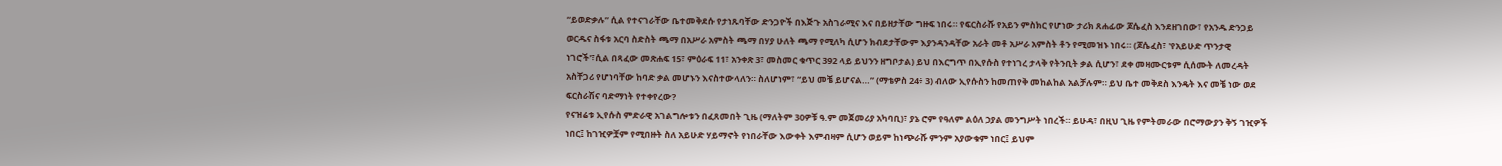“ይወድቃሉ” ሲል የተናገራቸው ቤተመቅደሱ የታነጹባቸው ድንጋዮች በእጅጉ አስገራሚና እና በይዘታቸው ግዙፍ ነበሩ። የፍርስራሹ የአይን ምስክር የሆነው ታሪክ ጸሐፊው ጆሴፈስ እንደዘገበው፣ የአንዱ ድንጋይ ወርዱና ስፋቱ አርባ ስድስት ጫማ በአሥራ አምስት ጫማ በሃያ ሁለት ጫማ የሚለካ ሲሆን ክብደታቸውም እያንዳንዳቸው አራት መቶ አሥራ አምስት ቶን የሚመዝኑ ነበሩ። (ጆሴፈስ፣ 'የአይሁድ ጥንታዊ ነገሮች'፣ሲል በጻፈው መጽሐፍ 15፣ ምዕራፍ 11፣ አንቀጽ 3፣ መስመር ቁጥር 392 ላይ ይህንን ዘግቦታል) ይህ በእርግጥ በኢየሱስ የተነገረ ታላቅ የትንቢት ቃል ሲሆን፣ ደቀ መዛሙርቱም ሲሰሙት ለመረዳት አስቸጋሪ የሆነባቸው ከባድ ቃል መሆኑን እናስተውላለን። ስለሆነም፣ “ይህ መቼ ይሆናል…” (ማቴዎስ 24፥ 3) ብለው ኢየሱስን ከመጠየቅ መከልከል አልቻሉም። ይህ ቤተ መቅደስ እንዴት እና መቼ ነው ወደ ፍርስራሽና ባድማነት የተቀየረው?
የናዝሬቱ ኢየሱስ ምድራዊ አገልግሎቱን በፈጸመበት ጊዜ (ማለትም 30ዎቹ ዓ.ም መጀመሪያ አካባቢ)፣ ያኔ ሮም የዓለም ልዕለ ኃያል መንግሥት ነበረች። ይሁዳ፣ በዚህ ጊዜ የምትመራው በሮማውያን ቅኝ ገዢዎች ነበር፤ ከገዢዎቿም የሚበዙት ስለ አይሁድ ሃይማኖት የነበራቸው እውቀት እምብዛም ሲሆን ወይም ከነጭራሹ ምንም አያውቁም ነበር፤ ይህም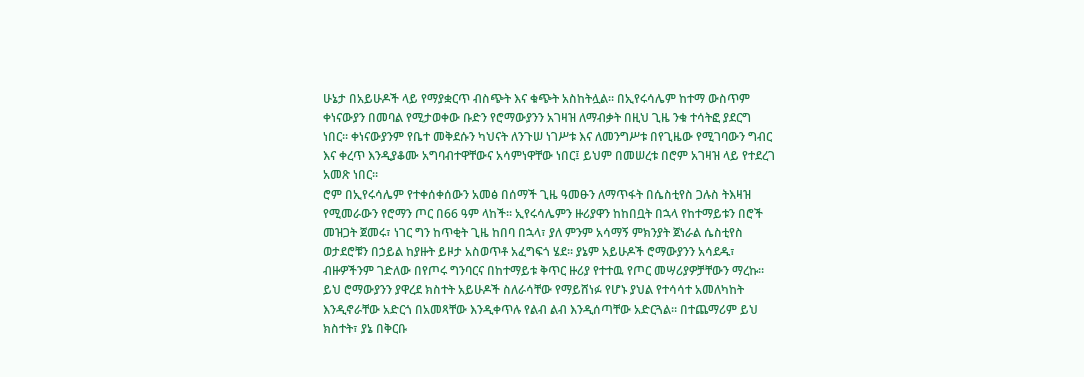ሁኔታ በአይሁዶች ላይ የማያቋርጥ ብስጭት እና ቁጭት አስከትሏል። በኢየሩሳሌም ከተማ ውስጥም ቀነናውያን በመባል የሚታወቀው ቡድን የሮማውያንን አገዛዝ ለማብቃት በዚህ ጊዜ ንቁ ተሳትፎ ያደርግ ነበር። ቀነናውያንም የቤተ መቅደሱን ካህናት ለንጉሠ ነገሥቱ እና ለመንግሥቱ በየጊዜው የሚገባውን ግብር እና ቀረጥ እንዲያቆሙ አግባብተዋቸውና አሳምነዋቸው ነበር፤ ይህም በመሠረቱ በሮም አገዛዝ ላይ የተደረገ አመጽ ነበር።
ሮም በኢየሩሳሌም የተቀሰቀሰውን አመፅ በሰማች ጊዜ ዓመፁን ለማጥፋት በሴስቲየስ ጋሉስ ትእዛዝ የሚመራውን የሮማን ጦር በ66 ዓም ላከች። ኢየሩሳሌምን ዙሪያዋን ከከበቧት በኋላ የከተማይቱን በሮች መዝጋት ጀመሩ፣ ነገር ግን ከጥቂት ጊዜ ከበባ በኋላ፣ ያለ ምንም አሳማኝ ምክንያት ጀነራል ሴስቲየስ ወታደሮቹን በኃይል ከያዙት ይዞታ አስወጥቶ አፈግፍጎ ሄደ። ያኔም አይሁዶች ሮማውያንን አሳደዱ፣ ብዙዎችንም ገድለው በየጦሩ ግንባርና በከተማይቱ ቅጥር ዙሪያ የተተዉ የጦር መሣሪያዎቻቸውን ማረኩ። ይህ ሮማውያንን ያዋረደ ክስተት አይሁዶች ስለራሳቸው የማይሸነፉ የሆኑ ያህል የተሳሳተ አመለካከት እንዲኖራቸው አድርጎ በአመጻቸው እንዲቀጥሉ የልብ ልብ እንዲሰጣቸው አድርጓል። በተጨማሪም ይህ ክስተት፣ ያኔ በቅርቡ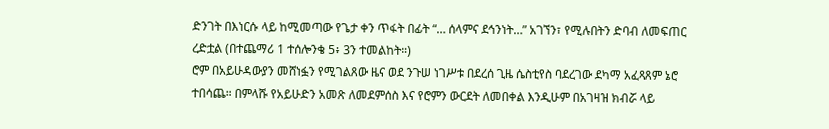ድንገት በእነርሱ ላይ ከሚመጣው የጌታ ቀን ጥፋት በፊት “… ሰላምና ደኅንነት…” አገኘን፣ የሚሉበትን ድባብ ለመፍጠር ረድቷል (በተጨማሪ 1 ተሰሎንቄ 5፥ 3ን ተመልከት።)
ሮም በአይሁዳውያን መሸነፏን የሚገልጸው ዜና ወደ ንጉሠ ነገሥቱ በደረሰ ጊዜ ሴስቲየስ ባደረገው ደካማ አፈጻጸም ኔሮ ተበሳጨ። በምላሹ የአይሁድን አመጽ ለመደምሰስ እና የሮምን ውርደት ለመበቀል እንዲሁም በአገዛዝ ክብሯ ላይ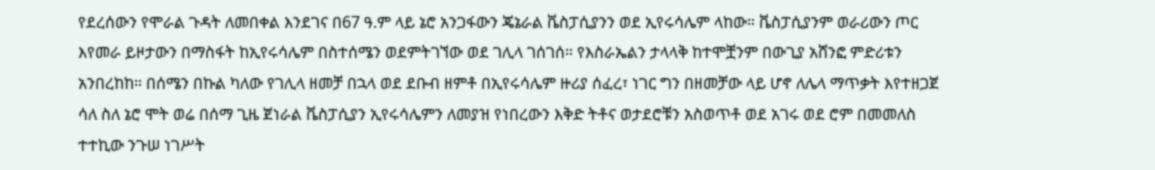የደረሰውን የሞራል ጉዳት ለመበቀል እንደገና በ67 ዓ.ም ላይ ኔሮ አንጋፋውን ጄኔራል ቬስፓሲያንን ወደ ኢየሩሳሌም ላከው። ቬስፓሲያንም ወራሪውን ጦር እየመራ ይዞታውን በማስፋት ከኢየሩሳሌም በስተሰሜን ወደምትገኘው ወደ ገሊላ ገሰገሰ። የእስራኤልን ታላላቅ ከተሞቿንም በውጊያ አሸንፎ ምድሪቱን አንበረከከ። በሰሜን በኩል ካለው የገሊላ ዘመቻ በኋላ ወደ ደቡብ ዘምቶ በኢየሩሳሌም ዙሪያ ሰፈረ፣ ነገር ግን በዘመቻው ላይ ሆኖ ለሌላ ማጥቃት እየተዘጋጀ ሳለ ስለ ኔሮ ሞት ወሬ በሰማ ጊዜ ጀነራል ቬስፓሲያን ኢየሩሳሌምን ለመያዝ የነበረውን እቅድ ትቶና ወታደሮቹን አስወጥቶ ወደ አገሩ ወደ ሮም በመመለስ ተተኪው ንጉሠ ነገሥት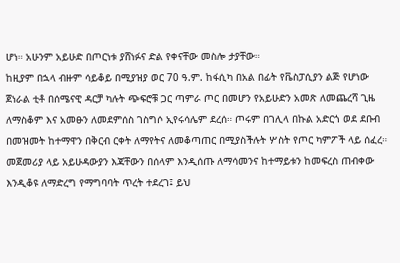ሆነ። አሁንም አይሁድ በጦርነቱ ያሸነፉና ድል የቀናቸው መስሎ ታያቸው።
ከዚያም በኋላ ብዙም ሳይቆይ በሚያዝያ ወር 70 ዓ.ም. ከፋሲካ በአል በፊት የቬስፓሲያን ልጅ የሆነው ጀነራል ቲቶ በሰሜናዊ ዳርቻ ካሉት ጭፍሮቹ ጋር ጣምራ ጦር በመሆን የአይሁድን አመጽ ለመጨረሻ ጊዜ ለማስቆም እና አመፁን ለመደምሰስ ገስግሶ ኢየሩሳሌም ደረሰ። ጦሩም በገሊላ በኩል አድርጎ ወደ ደቡብ በመዝመት ከተማዋን በቅርብ ርቀት ለማየትና ለመቆጣጠር በሚያስችሉት ሦስት የጦር ካምፖች ላይ ሰፈረ። መጀመሪያ ላይ አይሁዳውያን እጃቸውን በሰላም እንዲሰጡ ለማሳመንና ከተማይቱን ከመፍረስ ጠብቀው እንዲቆዩ ለማድረግ የማግባባት ጥረት ተደረገ፤ ይህ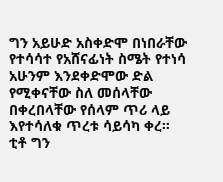ግን አይሁድ አስቀድሞ በነበራቸው የተሳሳተ የአሸናፊነት ስሜት የተነሳ አሁንም እንደቀድሞው ድል የሚቀናቸው ስለ መሰላቸው በቀረበላቸው የሰላም ጥሪ ላይ እየተሳለቁ ጥረቱ ሳይሳካ ቀረ።
ቲቶ ግን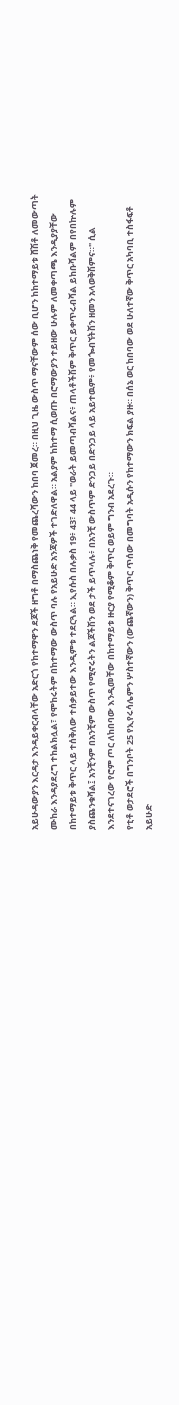አይሁዳውያን እርዳታ እንዳይቀርብላቸው አድርጎ የከተማዋን ደጆች ዘግቶ በማስጨነቅ የመጨረሻውን ከበባ ጀመረ። በዚህ ጊዜ ውስጥ ማናቸውም ሰው ቢሆን ከከተማይቱ ሸሽቶ ለመውጣት ሙከራ እንዳያደረግ ተከልክሏል፣ የሞከሩትም በከተማው ውስጥ ባሉ የአይሁድ አንጃዎች ተገድለዋል። አልያም ከከተማ ሲወጡ በሮማውያን ተይዘው ሁሉም ለመቀጣጫ እንዲያያቸው በከተማይቱ ቅጥር ላይ ተሰቅለው ተሰቃይተው እንዲምቱ ተደርጓል። ኢየሱስ በሉቃስ 19፥ 43፣ 44 ላይ "ወራት ይመጣብሻልና፥ ጠላቶችሽም ቅጥር ይቀጥሩብሻል ይከቡሻልም በየበኵሉም ያስጨንቁሻል፤ አንቺንም በአንቺም ውስጥ የሚኖሩትን ልጆችሽን ወደ ታች ይጥላሉ፥ በአንቺ ውስጥም ድንጋይ በድንጋይ ላይ አይተዉም፥ የመጐብኘትሽን ዘመን አላወቅሽምና።" ሲል እንደተናገረው የሮም ጦር ለከበባው እንዲመቸው በከተማይቱ ዙርያ የሚቆም ቅጥር ወይም ግንብ አደረጉ።
የቲቶ ወታደሮች በግንቦት 25 የኢየሩሳሌምን ሦስተኛውን (ውጨኛውን) ቅጥር ጥሰው በመግባት አዲሱን የከተማውን ክፍል ያዙ። በሰኔ ወር ከበባው ወደ ሁለተኛው ቅጥር አካባቢ ተስፋፍቶ አይሁድ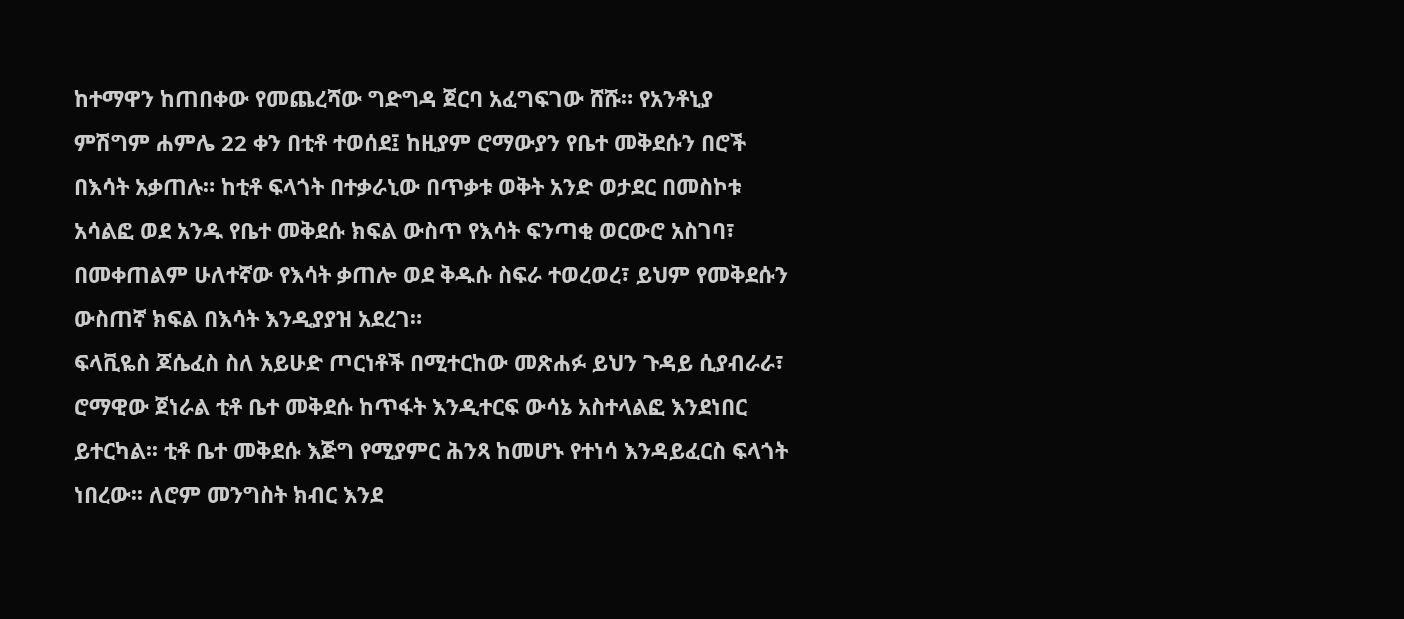ከተማዋን ከጠበቀው የመጨረሻው ግድግዳ ጀርባ አፈግፍገው ሸሹ። የአንቶኒያ ምሽግም ሐምሌ 22 ቀን በቲቶ ተወሰደ፤ ከዚያም ሮማውያን የቤተ መቅደሱን በሮች በእሳት አቃጠሉ። ከቲቶ ፍላጎት በተቃራኒው በጥቃቱ ወቅት አንድ ወታደር በመስኮቱ አሳልፎ ወደ አንዱ የቤተ መቅደሱ ክፍል ውስጥ የእሳት ፍንጣቂ ወርውሮ አስገባ፣ በመቀጠልም ሁለተኛው የእሳት ቃጠሎ ወደ ቅዱሱ ስፍራ ተወረወረ፣ ይህም የመቅደሱን ውስጠኛ ክፍል በእሳት እንዲያያዝ አደረገ።
ፍላቪዬስ ጆሴፈስ ስለ አይሁድ ጦርነቶች በሚተርከው መጽሐፉ ይህን ጉዳይ ሲያብራራ፣ ሮማዊው ጀነራል ቲቶ ቤተ መቅደሱ ከጥፋት እንዲተርፍ ውሳኔ አስተላልፎ እንደነበር ይተርካል፡፡ ቲቶ ቤተ መቅደሱ እጅግ የሚያምር ሕንጻ ከመሆኑ የተነሳ እንዳይፈርስ ፍላጎት ነበረው፡፡ ለሮም መንግስት ክብር እንደ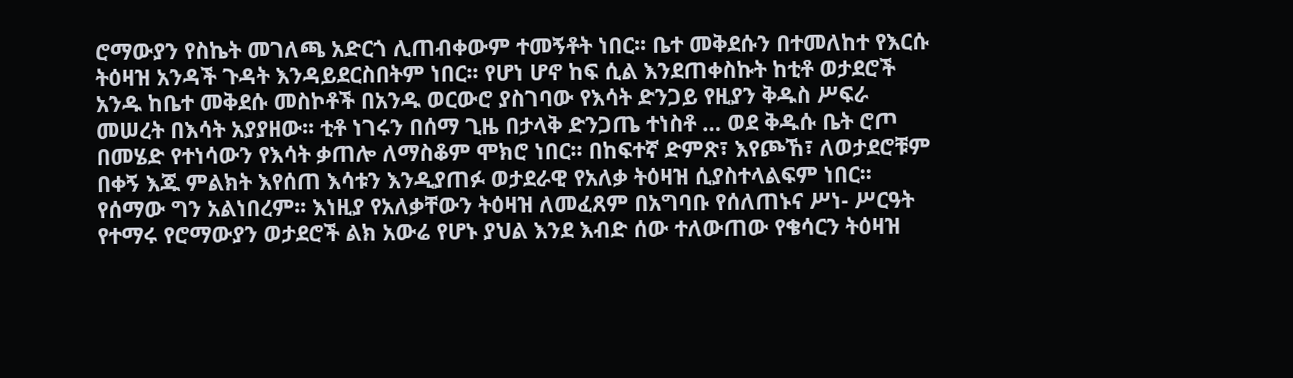ሮማውያን የስኬት መገለጫ አድርጎ ሊጠብቀውም ተመኝቶት ነበር፡፡ ቤተ መቅደሱን በተመለከተ የእርሱ ትዕዛዝ አንዳች ጉዳት እንዳይደርስበትም ነበር፡፡ የሆነ ሆኖ ከፍ ሲል እንደጠቀስኩት ከቲቶ ወታደሮች አንዱ ከቤተ መቅደሱ መስኮቶች በአንዱ ወርውሮ ያስገባው የእሳት ድንጋይ የዚያን ቅዱስ ሥፍራ መሠረት በእሳት አያያዘው፡፡ ቲቶ ነገሩን በሰማ ጊዜ በታላቅ ድንጋጤ ተነስቶ … ወደ ቅዱሱ ቤት ሮጦ በመሄድ የተነሳውን የእሳት ቃጠሎ ለማስቆም ሞክሮ ነበር፡፡ በከፍተኛ ድምጽ፣ እየጮኸ፣ ለወታደሮቹም በቀኝ እጁ ምልክት እየሰጠ እሳቱን እንዲያጠፉ ወታደራዊ የአለቃ ትዕዛዝ ሲያስተላልፍም ነበር፡፡ የሰማው ግን አልነበረም፡፡ እነዚያ የአለቃቸውን ትዕዛዝ ለመፈጸም በአግባቡ የሰለጠኑና ሥነ- ሥርዓት የተማሩ የሮማውያን ወታደሮች ልክ አውሬ የሆኑ ያህል እንደ እብድ ሰው ተለውጠው የቄሳርን ትዕዛዝ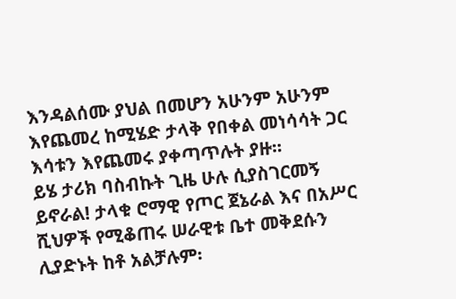እንዳልሰሙ ያህል በመሆን አሁንም አሁንም እየጨመረ ከሚሄድ ታላቅ የበቀል መነሳሳት ጋር እሳቱን እየጨመሩ ያቀጣጥሉት ያዙ፡፡
ይሄ ታሪክ ባስብኩት ጊዜ ሁሉ ሲያስገርመኝ ይኖራል! ታላቁ ሮማዊ የጦር ጀኔራል እና በአሥር ሺህዎች የሚቆጠሩ ሠራዊቱ ቤተ መቅደሱን ሊያድኑት ከቶ አልቻሉም፡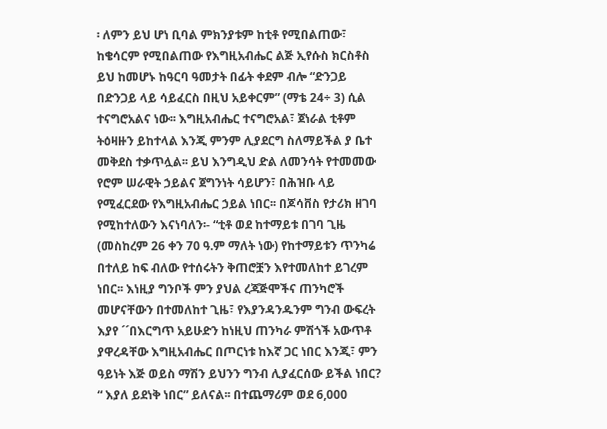፡ ለምን ይህ ሆነ ቢባል ምክንያቱም ከቲቶ የሚበልጠው፣ ከቄሳርም የሚበልጠው የእግዚአብሔር ልጅ ኢየሱስ ክርስቶስ ይህ ከመሆኑ ከዓርባ ዓመታት በፊት ቀደም ብሎ “ድንጋይ በድንጋይ ላይ ሳይፈርስ በዚህ አይቀርም” (ማቴ 24÷ 3) ሲል ተናግሮአልና ነው፡፡ እግዚአብሔር ተናግሮአል፣ ጀነራል ቲቶም ትዕዛዙን ይከተላል እንጂ ምንም ሊያደርግ ስለማይችል ያ ቤተ መቅደስ ተቃጥሏል፡፡ ይህ እንግዲህ ድል ለመንሳት የተመመው የሮም ሠራዊት ኃይልና ጀግንነት ሳይሆን፣ በሕዝቡ ላይ የሚፈርደው የእግዚአብሔር ኃይል ነበር፡፡ በጆሳቨስ የታሪክ ዘገባ የሚከተለውን እናነባለን፡- “ቲቶ ወደ ከተማይቱ በገባ ጊዜ (መስከረም 26 ቀን 70 ዓ.ም ማለት ነው) የከተማይቱን ጥንካሬ በተለይ ከፍ ብለው የተሰሩትን ቅጠሮቿን እየተመለከተ ይገረም ነበር፡፡ እነዚያ ግንቦች ምን ያህል ረጃጅሞችና ጠንካሮች መሆናቸውን በተመለከተ ጊዜ፣ የእያንዳንዱንም ግንብ ውፍረት እያየ ´´በእርግጥ አይሁድን ከነዚህ ጠንካራ ምሽጎች አውጥቶ ያዋረዳቸው እግዚአብሔር በጦርነቱ ከእኛ ጋር ነበር እንጂ፣ ምን ዓይነት እጅ ወይስ ማሽን ይህንን ግንብ ሊያፈርሰው ይችል ነበር? “ እያለ ይደነቅ ነበር” ይለናል፡፡ በተጨማሪም ወደ 6,000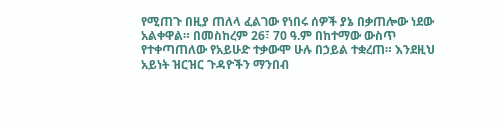የሚጠጉ በዚያ ጠለላ ፈልገው የነበሩ ሰዎች ያኔ በቃጠሎው ነደው አልቀዋል። በመስከረም 26፣ 70 ዓ.ም በከተማው ውስጥ የተቀጣጠለው የአይሁድ ተቃውሞ ሁሉ በኃይል ተቋረጠ። እንደዚህ አይነት ዝርዝር ጉዳዮችን ማንበብ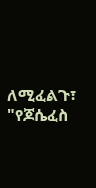ለሚፈልጉ፣ "የጆሴፈስ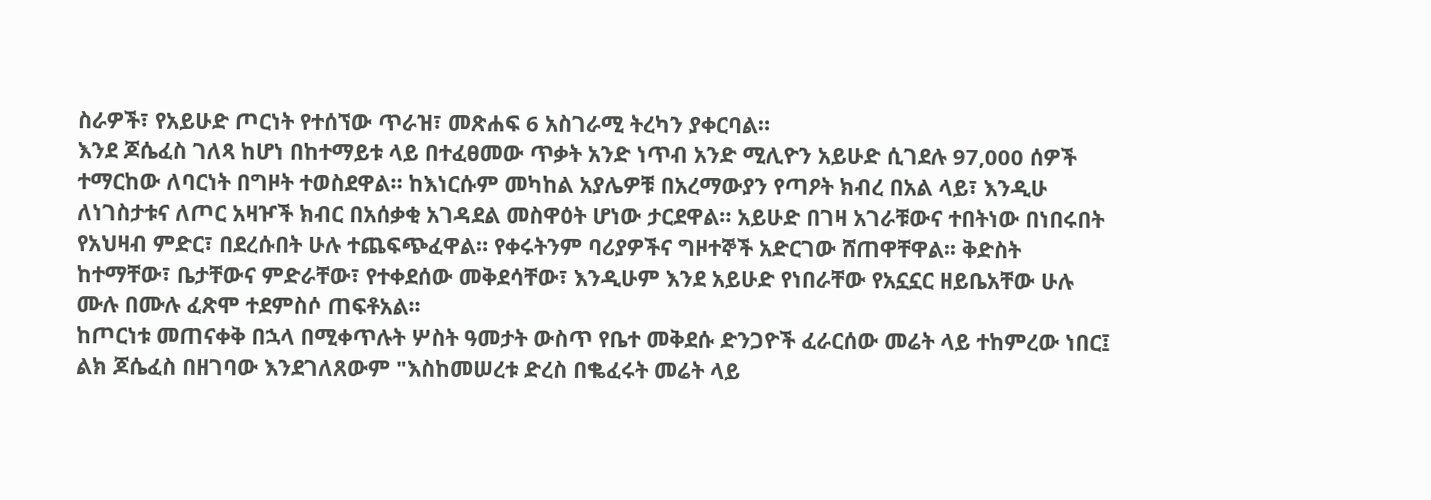ስራዎች፣ የአይሁድ ጦርነት የተሰኘው ጥራዝ፣ መጽሐፍ 6 አስገራሚ ትረካን ያቀርባል።
እንደ ጆሴፈስ ገለጻ ከሆነ በከተማይቱ ላይ በተፈፀመው ጥቃት አንድ ነጥብ አንድ ሚሊዮን አይሁድ ሲገደሉ 97,000 ሰዎች ተማርከው ለባርነት በግዞት ተወስደዋል። ከእነርሱም መካከል አያሌዎቹ በአረማውያን የጣዖት ክብረ በአል ላይ፣ እንዲሁ ለነገስታቱና ለጦር አዛዦች ክብር በአሰቃቂ አገዳደል መስዋዕት ሆነው ታርደዋል። አይሁድ በገዛ አገራቹውና ተበትነው በነበሩበት የአህዛብ ምድር፣ በደረሱበት ሁሉ ተጨፍጭፈዋል። የቀሩትንም ባሪያዎችና ግዞተኞች አድርገው ሸጠዋቸዋል፡፡ ቅድስት ከተማቸው፣ ቤታቸውና ምድራቸው፣ የተቀደሰው መቅደሳቸው፣ እንዲሁም እንደ አይሁድ የነበራቸው የአኗኗር ዘይቤአቸው ሁሉ ሙሉ በሙሉ ፈጽሞ ተደምስሶ ጠፍቶአል፡፡
ከጦርነቱ መጠናቀቅ በኋላ በሚቀጥሉት ሦስት ዓመታት ውስጥ የቤተ መቅደሱ ድንጋዮች ፈራርሰው መሬት ላይ ተከምረው ነበር፤ ልክ ጆሴፈስ በዘገባው እንደገለጸውም "እስከመሠረቱ ድረስ በቈፈሩት መሬት ላይ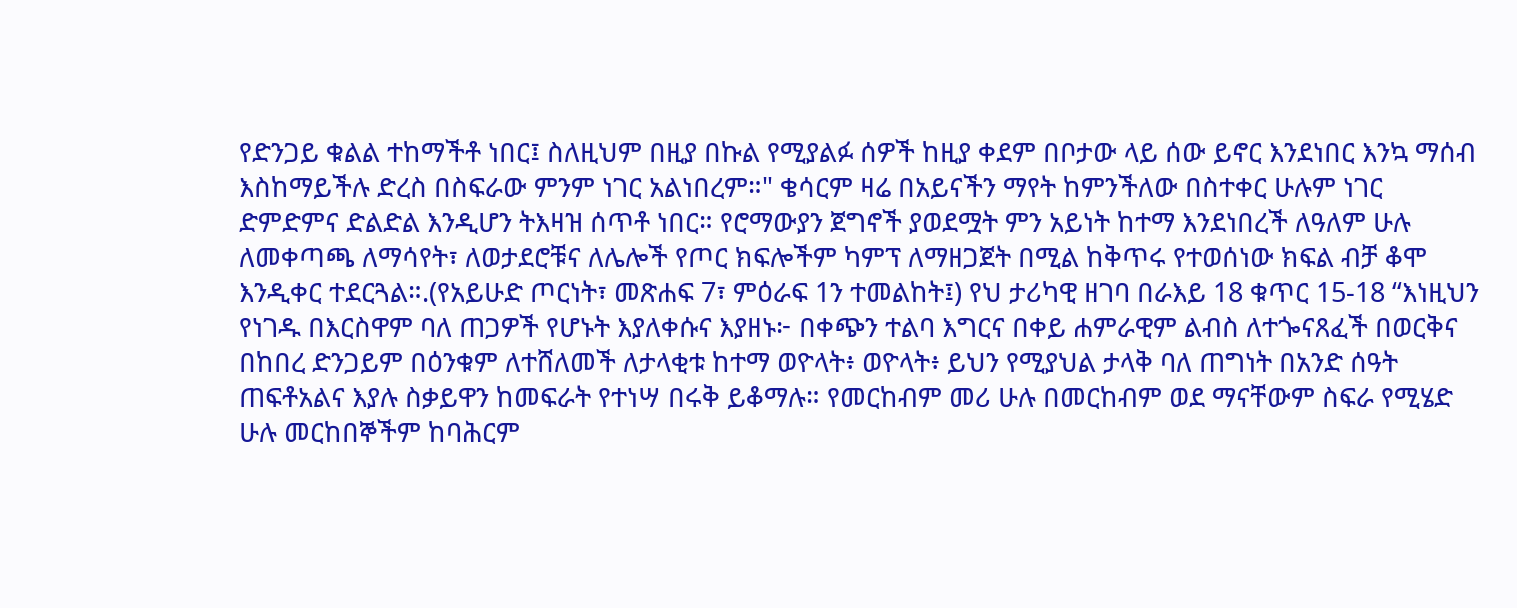የድንጋይ ቁልል ተከማችቶ ነበር፤ ስለዚህም በዚያ በኩል የሚያልፉ ሰዎች ከዚያ ቀደም በቦታው ላይ ሰው ይኖር እንደነበር እንኳ ማሰብ እስከማይችሉ ድረስ በስፍራው ምንም ነገር አልነበረም።" ቄሳርም ዛሬ በአይናችን ማየት ከምንችለው በስተቀር ሁሉም ነገር ድምድምና ድልድል እንዲሆን ትእዛዝ ሰጥቶ ነበር። የሮማውያን ጀግኖች ያወደሟት ምን አይነት ከተማ እንደነበረች ለዓለም ሁሉ ለመቀጣጫ ለማሳየት፣ ለወታደሮቹና ለሌሎች የጦር ክፍሎችም ካምፕ ለማዘጋጀት በሚል ከቅጥሩ የተወሰነው ክፍል ብቻ ቆሞ እንዲቀር ተደርጓል።.(የአይሁድ ጦርነት፣ መጽሐፍ 7፣ ምዕራፍ 1ን ተመልከት፤) የህ ታሪካዊ ዘገባ በራእይ 18 ቁጥር 15-18 “እነዚህን የነገዱ በእርስዋም ባለ ጠጋዎች የሆኑት እያለቀሱና እያዘኑ፦ በቀጭን ተልባ እግርና በቀይ ሐምራዊም ልብስ ለተጐናጸፈች በወርቅና በከበረ ድንጋይም በዕንቁም ለተሸለመች ለታላቂቱ ከተማ ወዮላት፥ ወዮላት፥ ይህን የሚያህል ታላቅ ባለ ጠግነት በአንድ ሰዓት ጠፍቶአልና እያሉ ስቃይዋን ከመፍራት የተነሣ በሩቅ ይቆማሉ። የመርከብም መሪ ሁሉ በመርከብም ወደ ማናቸውም ስፍራ የሚሄድ ሁሉ መርከበኞችም ከባሕርም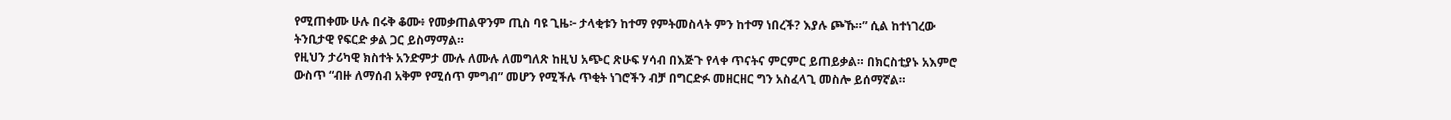የሚጠቀሙ ሁሉ በሩቅ ቆሙ፥ የመቃጠልዋንም ጢስ ባዩ ጊዜ፦ ታላቂቱን ከተማ የምትመስላት ምን ከተማ ነበረች? እያሉ ጮኹ።” ሲል ከተነገረው ትንቢታዊ የፍርድ ቃል ጋር ይስማማል።
የዚህን ታሪካዊ ክስተት አንድምታ ሙሉ ለሙሉ ለመግለጽ ከዚህ አጭር ጽሁፍ ሃሳብ በእጅጉ የላቀ ጥናትና ምርምር ይጠይቃል። በክርስቲያኑ አእምሮ ውስጥ “ብዙ ለማሰብ አቅም የሚሰጥ ምግብ” መሆን የሚችሉ ጥቂት ነገሮችን ብቻ በግርድፉ መዘርዘር ግን አስፈላጊ መስሎ ይሰማኛል።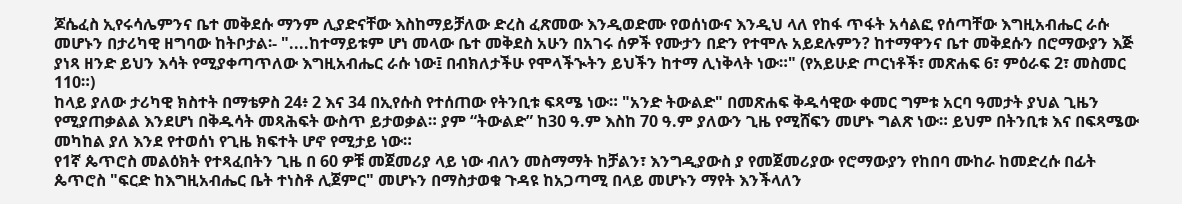ጆሴፈስ ኢየሩሳሌምንና ቤተ መቅደሱ ማንም ሊያድናቸው እስከማይቻለው ድረስ ፈጽመው እንዲወድሙ የወሰነውና እንዲህ ላለ የከፋ ጥፋት አሳልፎ የሰጣቸው እግዚአብሔር ራሱ መሆኑን በታሪካዊ ዘግባው ከትቦታል፡- "....ከተማይቱም ሆነ መላው ቤተ መቅደስ አሁን በአገሩ ሰዎች የሙታን በድን የተሞሉ አይደሉምን? ከተማዋንና ቤተ መቅደሱን በሮማውያን እጅ ያነጻ ዘንድ ይህን እሳት የሚያቀጣጥለው እግዚአብሔር ራሱ ነው፤ በብክለታችሁ የሞላችኊትን ይህችን ከተማ ሊነቅላት ነው።" (የአይሁድ ጦርነቶች፣ መጽሐፍ 6፣ ምዕራፍ 2፣ መስመር 110።)
ከላይ ያለው ታሪካዊ ክስተት በማቴዎስ 24፥ 2 እና 34 በኢየሱስ የተሰጠው የትንቢቱ ፍጻሜ ነው። "አንድ ትውልድ" በመጽሐፍ ቅዱሳዊው ቀመር ግምቱ አርባ ዓመታት ያህል ጊዜን የሚያጠቃልል እንደሆነ በቅዱሳት መጻሕፍት ውስጥ ይታወቃል። ያም “ትውልድ” ከ30 ዓ.ም እስከ 70 ዓ.ም ያለውን ጊዜ የሚሸፍን መሆኑ ግልጽ ነው። ይህም በትንቢቱ እና በፍጻሜው መካከል ያለ እንደ የተወሰነ የጊዜ ክፍተት ሆኖ የሚታይ ነው።
የ1ኛ ጴጥሮስ መልዕክት የተጻፈበትን ጊዜ በ 60 ዎቹ መጀመሪያ ላይ ነው ብለን መስማማት ከቻልን፣ እንግዲያውስ ያ የመጀመሪያው የሮማውያን የከበባ ሙከራ ከመድረሱ በፊት ጴጥሮስ "ፍርድ ከእግዚአብሔር ቤት ተነስቶ ሊጀምር" መሆኑን በማስታወቁ ጉዳዩ ከአጋጣሚ በላይ መሆኑን ማየት እንችላለን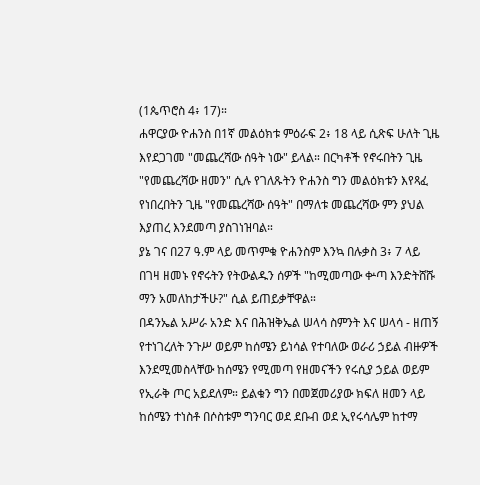(1ጴጥሮስ 4፥ 17)።
ሐዋርያው ዮሐንስ በ1ኛ መልዕክቱ ምዕራፍ 2፥ 18 ላይ ሲጽፍ ሁለት ጊዜ እየደጋገመ "መጨረሻው ሰዓት ነው" ይላል። በርካቶች የኖሩበትን ጊዜ "የመጨረሻው ዘመን" ሲሉ የገለጹትን ዮሐንስ ግን መልዕክቱን እየጻፈ የነበረበትን ጊዜ "የመጨረሻው ሰዓት" በማለቱ መጨረሻው ምን ያህል እያጠረ እንደመጣ ያስገነዝባል።
ያኔ ገና በ27 ዓ.ም ላይ መጥምቁ ዮሐንስም እንኳ በሉቃስ 3፥ 7 ላይ በገዛ ዘመኑ የኖሩትን የትውልዱን ሰዎች "ከሚመጣው ቍጣ እንድትሸሹ ማን አመለከታችሁ?" ሲል ይጠይቃቸዋል።
በዳንኤል አሥራ አንድ እና በሕዝቅኤል ሠላሳ ስምንት እና ሠላሳ - ዘጠኝ የተነገረለት ንጉሥ ወይም ከሰሜን ይነሳል የተባለው ወራሪ ኃይል ብዙዎች እንደሚመስላቸው ከሰሜን የሚመጣ የዘመናችን የሩሲያ ኃይል ወይም የኢራቅ ጦር አይደለም። ይልቁን ግን በመጀመሪያው ክፍለ ዘመን ላይ ከሰሜን ተነስቶ በሶስቱም ግንባር ወደ ደቡብ ወደ ኢየሩሳሌም ከተማ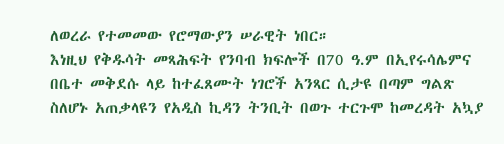ለወረራ የተመመው የሮማውያን ሠራዊት ነበር።
እነዚህ የቅዱሳት መጻሕፍት የንባብ ክፍሎች በ70 ዓ.ም በኢየሩሳሌምና በቤተ መቅደሱ ላይ ከተፈጸሙት ነገሮች አንጻር ሲታዩ በጣም ግልጽ ስለሆኑ አጠቃላዩን የአዲስ ኪዳን ትንቢት በወጉ ተርጉሞ ከመረዳት አኳያ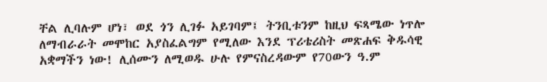ቸል ሊባሉም ሆነ፣ ወደ ጎን ሊገፉ አይገባም፤ ትንቢቱንም ከዚህ ፍጻሜው ነጥሎ ለማብራራት መሞከር አያስፈልግም የሚለው እንደ ፕሪቴሪስት መጽሐፍ ቅዱሳዊ አቋማችን ነው! ሊሰሙን ለሚወዱ ሁሉ የምናስረዳውም የ70ውን ዓ.ም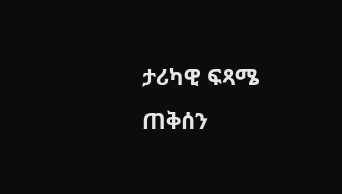ታሪካዊ ፍጻሜ ጠቅሰን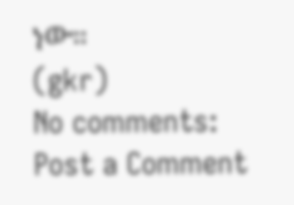ነው።
(gkr)
No comments:
Post a Comment